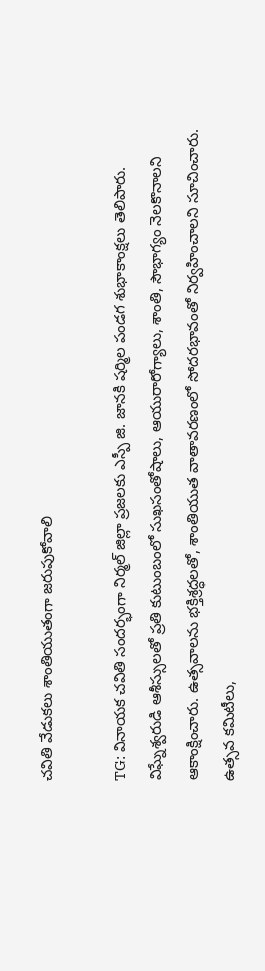చవితి వేడుకలు శాంతియుతంగా జరుపుకోవాలి

TG: వినాయక చవితి సందర్భంగా నిర్మల్ జిల్లా ప్రజలకు ఎస్పీ జి. జానకి షర్మిల పండగ శుభాకాంక్షలు తెలిపారు. విఘ్నేశ్వరుడి ఆశీస్సులతో ప్రతి కుటుంబంలో సుఖసంతోషాలు, ఆయురారోగ్యాలు, శాంతి, సౌభాగ్యం నెలకొనాలని ఆకాంక్షించారు. ఉత్సవాలను భక్తిశ్రద్ధలతో, శాంతియుత వాతావరణంలో సోదరభావంతో నిర్వహించాలని సూచించారు. ఉత్సవ కమిటీలు,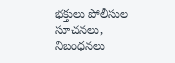భక్తులు పోలీసుల సూచనలు, నిబంధనలు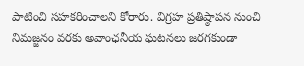పాటించి సహకరించాలని కోరారు. విగ్రహ ప్రతిష్ఠాపన నుంచి నిమజ్జనం వరకు అవాంఛనీయ ఘటనలు జరగకుండా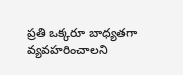ప్రతి ఒక్కరూ బాధ్యతగా వ్యవహరించాలని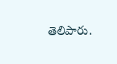తెలిపారు.